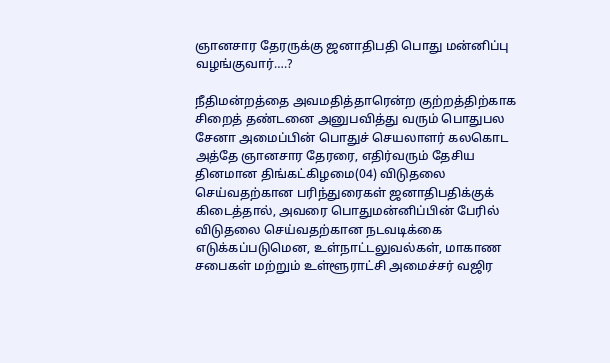ஞானசார தேரருக்கு ஜனாதிபதி பொது மன்னிப்பு வழங்குவார்….?

நீதிமன்றத்தை அவமதித்தாரென்ற குற்றத்திற்காக சிறைத் தண்டனை அனுபவித்து வரும் பொதுபல சேனா அமைப்பின் பொதுச் செயலாளர் கலகொட அத்தே ஞானசார தேரரை, எதிர்வரும் தேசிய தினமான திங்கட்கிழமை(04) விடுதலை செய்வதற்கான பரிந்துரைகள் ஜனாதிபதிக்குக் கிடைத்தால், அவரை பொதுமன்னிப்பின் பேரில் விடுதலை செய்வதற்கான நடவடிக்கை எடுக்கப்படுமென, உள்நாட்டலுவல்கள், மாகாண சபைகள் மற்றும் உள்ளூராட்சி அமைச்சர் வஜிர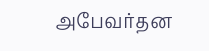அபேவர்தன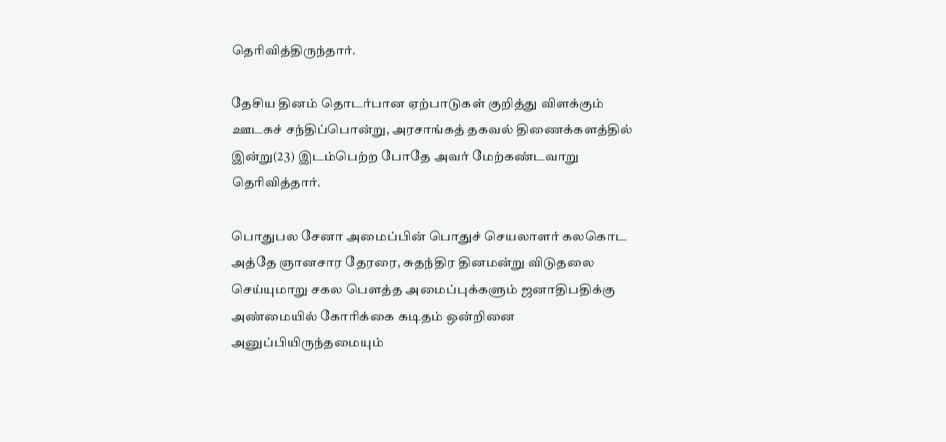தெரிவித்திருந்தார்.

தேசிய தினம் தொடர்பான ஏற்பாடுகள் குறித்து விளக்கும் ஊடகச் சந்திப்பொன்று, அரசாங்கத் தகவல் திணைக்களத்தில் இன்று(23) இடம்பெற்ற போதே அவர் மேற்கண்டவாறு தெரிவித்தார்.

பொதுபல சேனா அமைப்பின் பொதுச் செயலாளர் கலகொட அத்தே ஞானசார தேரரை, சுதந்திர தினமன்று விடுதலை செய்யுமாறு சகல பெளத்த அமைப்புக்களும் ஜனாதிபதிக்கு அண்மையில் கோரிக்கை கடிதம் ஒன்றினை அனுப்பியிருந்தமையும்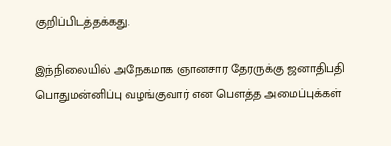குறிப்பிடத்தக்கது.

இந்நிலையில் அநேகமாக ஞானசார தேரருக்கு ஜனாதிபதி பொதுமன்னிப்பு வழங்குவார் என பெளத்த அமைப்புக்கள்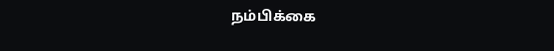நம்பிக்கை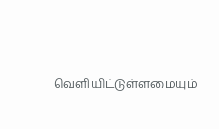வெளியிட்டுள்ளமையும்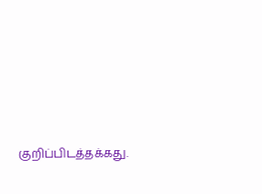குறிப்பிடத்தக்கது.